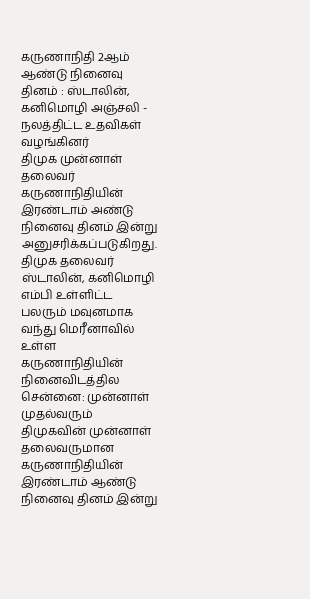கருணாநிதி 2ஆம் ஆண்டு நினைவு தினம் : ஸ்டாலின், கனிமொழி அஞ்சலி - நலத்திட்ட உதவிகள் வழங்கினர்
திமுக முன்னாள் தலைவர் கருணாநிதியின் இரண்டாம் அண்டு நினைவு தினம் இன்று அனுசரிக்கப்படுகிறது. திமுக தலைவர் ஸ்டாலின், கனிமொழி எம்பி உள்ளிட்ட பலரும் மவுனமாக வந்து மெரீனாவில் உள்ள கருணாநிதியின் நினைவிடத்தில
சென்னை: முன்னாள் முதல்வரும் திமுகவின் முன்னாள் தலைவருமான கருணாநிதியின் இரண்டாம் ஆண்டு நினைவு தினம் இன்று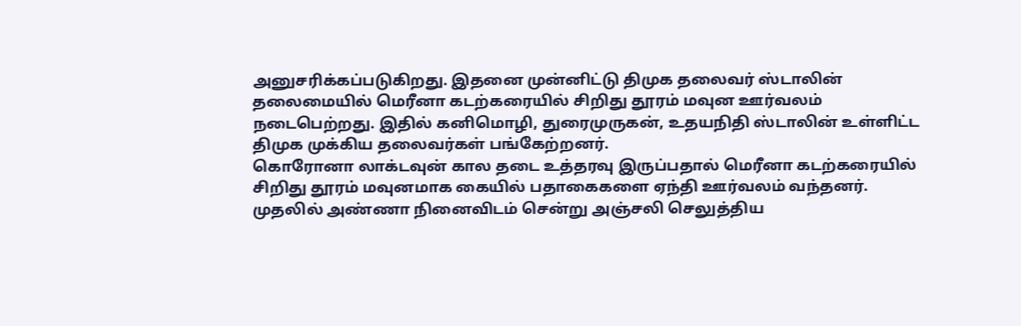அனுசரிக்கப்படுகிறது. இதனை முன்னிட்டு திமுக தலைவர் ஸ்டாலின் தலைமையில் மெரீனா கடற்கரையில் சிறிது தூரம் மவுன ஊர்வலம் நடைபெற்றது. இதில் கனிமொழி, துரைமுருகன், உதயநிதி ஸ்டாலின் உள்ளிட்ட திமுக முக்கிய தலைவர்கள் பங்கேற்றனர்.
கொரோனா லாக்டவுன் கால தடை உத்தரவு இருப்பதால் மெரீனா கடற்கரையில் சிறிது தூரம் மவுனமாக கையில் பதாகைகளை ஏந்தி ஊர்வலம் வந்தனர். முதலில் அண்ணா நினைவிடம் சென்று அஞ்சலி செலுத்திய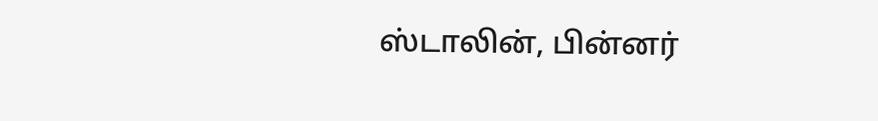ஸ்டாலின், பின்னர்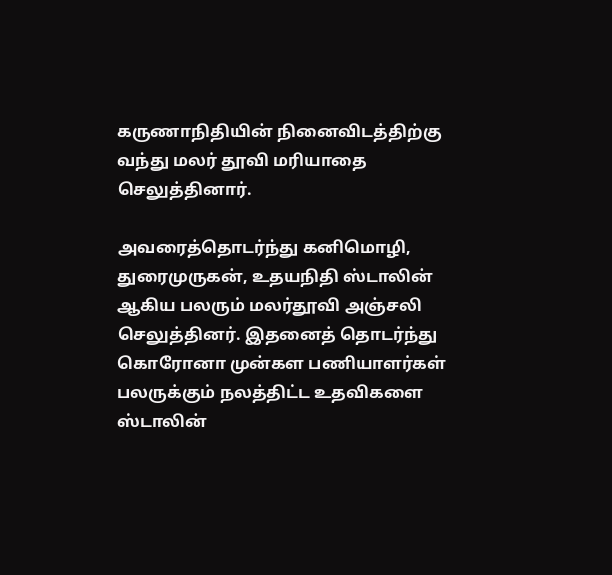கருணாநிதியின் நினைவிடத்திற்கு வந்து மலர் தூவி மரியாதை செலுத்தினார்.

அவரைத்தொடர்ந்து கனிமொழி, துரைமுருகன், உதயநிதி ஸ்டாலின் ஆகிய பலரும் மலர்தூவி அஞ்சலி செலுத்தினர். இதனைத் தொடர்ந்து கொரோனா முன்கள பணியாளர்கள் பலருக்கும் நலத்திட்ட உதவிகளை ஸ்டாலின்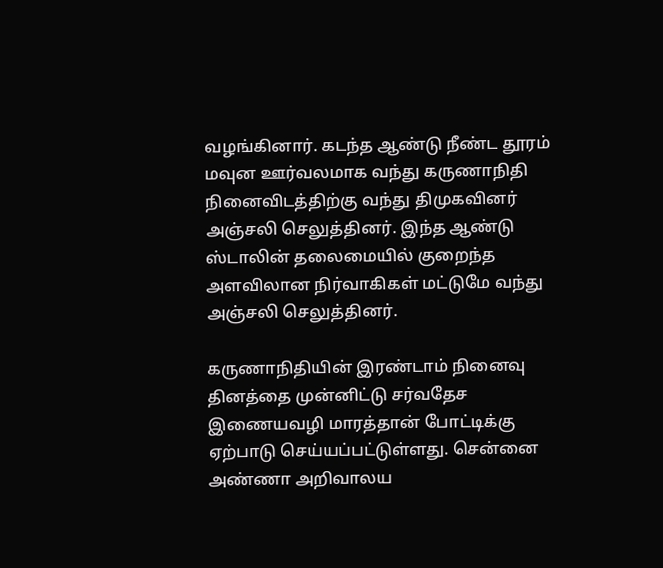வழங்கினார். கடந்த ஆண்டு நீண்ட தூரம் மவுன ஊர்வலமாக வந்து கருணாநிதி நினைவிடத்திற்கு வந்து திமுகவினர் அஞ்சலி செலுத்தினர். இந்த ஆண்டு ஸ்டாலின் தலைமையில் குறைந்த அளவிலான நிர்வாகிகள் மட்டுமே வந்து அஞ்சலி செலுத்தினர்.

கருணாநிதியின் இரண்டாம் நினைவு தினத்தை முன்னிட்டு சர்வதேச இணையவழி மாரத்தான் போட்டிக்கு ஏற்பாடு செய்யப்பட்டுள்ளது. சென்னை அண்ணா அறிவாலய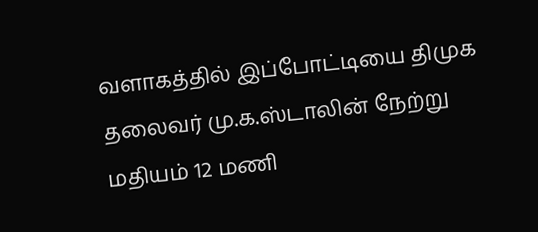வளாகத்தில் இப்போட்டியை திமுக தலைவர் மு.க.ஸ்டாலின் நேற்று மதியம் 12 மணி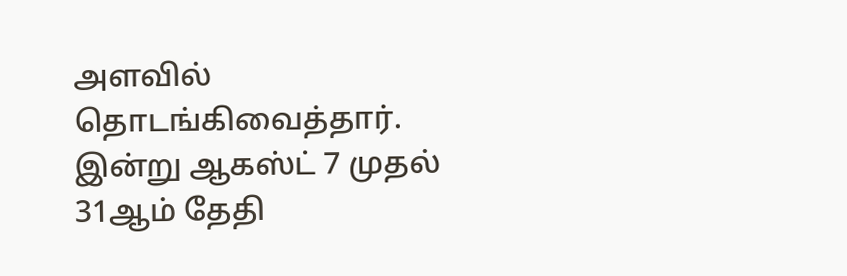அளவில் தொடங்கிவைத்தார். இன்று ஆகஸ்ட் 7 முதல் 31ஆம் தேதி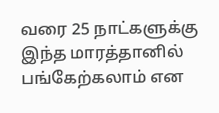வரை 25 நாட்களுக்கு இந்த மாரத்தானில் பங்கேற்கலாம் என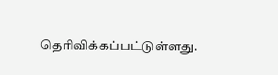தெரிவிக்கப்பட்டுள்ளது.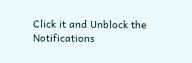Click it and Unblock the Notifications